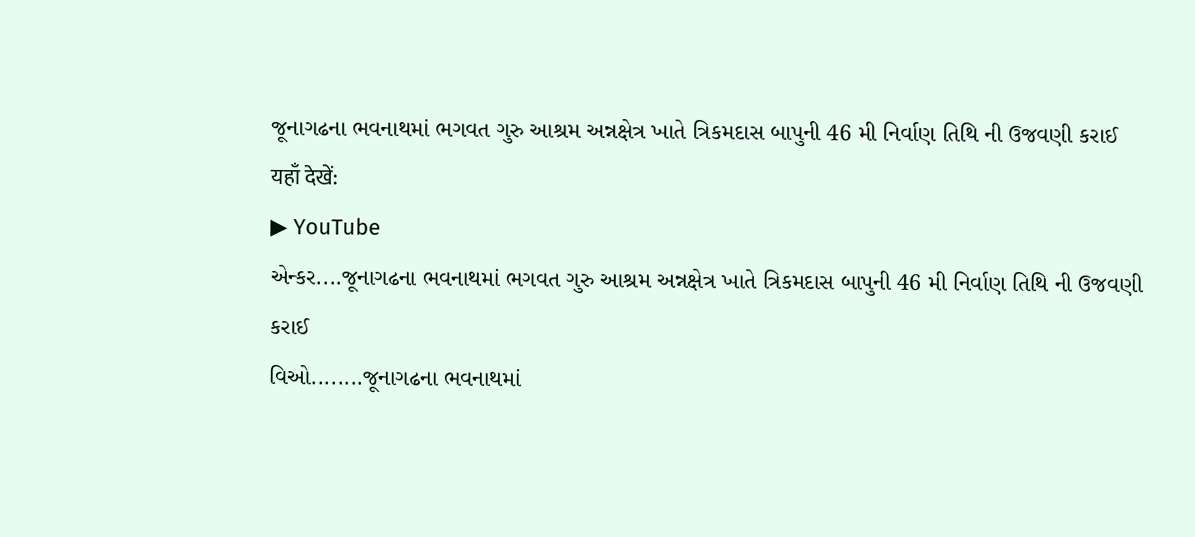જૂનાગઢના ભવનાથમાં ભગવત ગુરુ આશ્રમ અન્નક્ષેત્ર ખાતે ત્રિકમદાસ બાપુની 46 મી નિર્વાણ તિથિ ની ઉજવણી કરાઈ
यहाँ देखें:
▶ YouTube
એન્કર....જૂનાગઢના ભવનાથમાં ભગવત ગુરુ આશ્રમ અન્નક્ષેત્ર ખાતે ત્રિકમદાસ બાપુની 46 મી નિર્વાણ તિથિ ની ઉજવણી કરાઈ
વિઓ........જૂનાગઢના ભવનાથમાં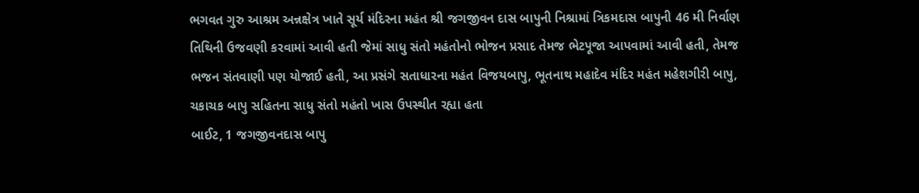ભગવત ગુરુ આશ્રમ અન્નક્ષેત્ર ખાતે સૂર્ય મંદિરના મહંત શ્રી જગજીવન દાસ બાપુની નિશ્રામાં ત્રિકમદાસ બાપુની 46 મી નિર્વાણ તિથિની ઉજવણી કરવામાં આવી હતી જેમાં સાધુ સંતો મહંતોનો ભોજન પ્રસાદ તેમજ ભેટપૂજા આપવામાં આવી હતી, તેમજ ભજન સંતવાણી પણ યોજાઈ હતી, આ પ્રસંગે સતાધારના મહંત વિજયબાપુ, ભૂતનાથ મહાદેવ મંદિર મહંત મહેશગીરી બાપુ, ચકાચક બાપુ સહિતના સાધુ સંતો મહંતો ખાસ ઉપસ્થીત રહ્યા હતા
બાઈટ, 1 જગજીવનદાસ બાપુ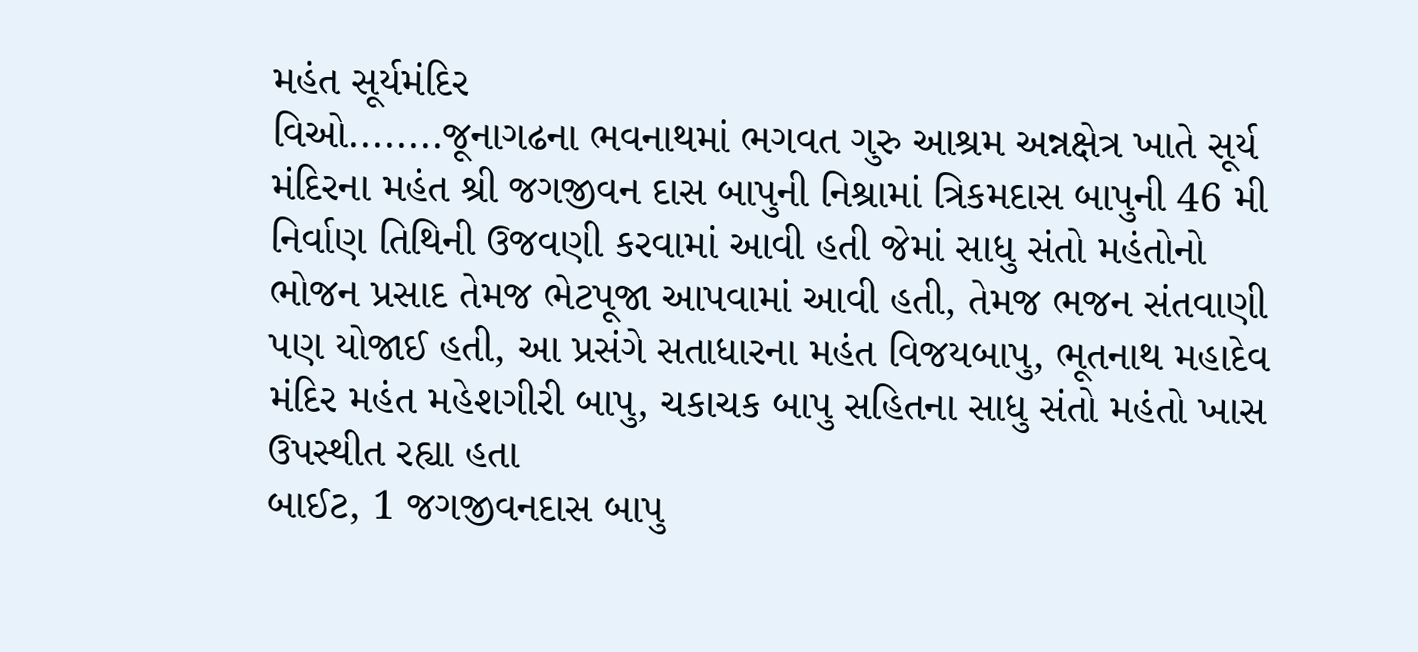મહંત સૂર્યમંદિર
વિઓ........જૂનાગઢના ભવનાથમાં ભગવત ગુરુ આશ્રમ અન્નક્ષેત્ર ખાતે સૂર્ય મંદિરના મહંત શ્રી જગજીવન દાસ બાપુની નિશ્રામાં ત્રિકમદાસ બાપુની 46 મી નિર્વાણ તિથિની ઉજવણી કરવામાં આવી હતી જેમાં સાધુ સંતો મહંતોનો ભોજન પ્રસાદ તેમજ ભેટપૂજા આપવામાં આવી હતી, તેમજ ભજન સંતવાણી પણ યોજાઈ હતી, આ પ્રસંગે સતાધારના મહંત વિજયબાપુ, ભૂતનાથ મહાદેવ મંદિર મહંત મહેશગીરી બાપુ, ચકાચક બાપુ સહિતના સાધુ સંતો મહંતો ખાસ ઉપસ્થીત રહ્યા હતા
બાઈટ, 1 જગજીવનદાસ બાપુ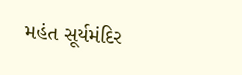મહંત સૂર્યમંદિર